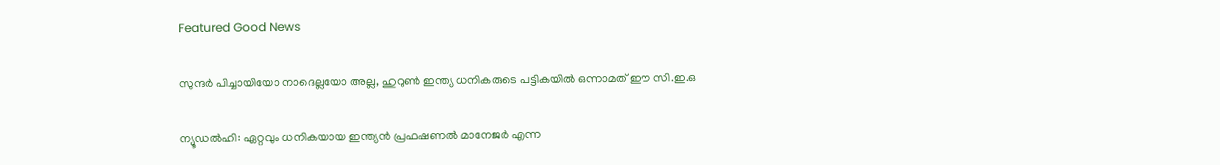Featured Good News

സുന്ദര്‍ പിച്ചായിയോ നാദെല്ലയോ അല്ല, ഹുറുണ്‍ ഇന്ത്യ ധനികരുടെ പട്ടികയില്‍ ഒന്നാമത് ഈ സി.ഇ.ഒ

ന്യൂഡല്‍ഹി: ഏറ്റവും ധനികയായ ഇന്ത്യന്‍ പ്രഫഷണല്‍ മാനേജര്‍ എന്ന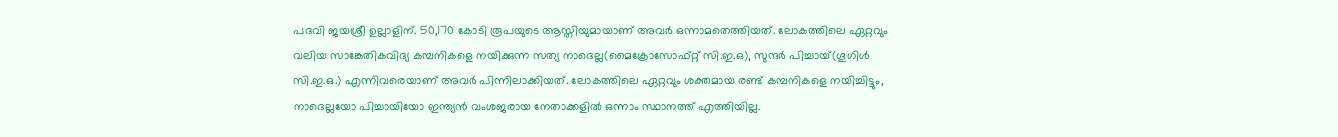പദവി ജയശ്രീ ഉല്ലാളിന്. 50,170 കോടി രൂപയുടെ ആസ്തിയുമായാണ് അവര്‍ ഒന്നാമതെത്തിയത്. ലോകത്തിലെ ഏറ്റവും വലിയ സാങ്കേതികവിദ്യ കമ്പനികളെ നയിക്കുന്ന സത്യ നാദെല്ല(മൈക്രോസോഫ്റ്റ് സി.ഇ.ഒ), സുന്ദര്‍ പിച്ചായ്(ഗൂഗിള്‍ സി.ഇ.ഒ.) എന്നിവരെയാണ് അവര്‍ പിന്നിലാക്കിയത്. ലോകത്തിലെ ഏറ്റവും ശക്തമായ രണ്ട് കമ്പനികളെ നയിച്ചിട്ടും, നാദെല്ലയോ പിച്ചായിയോ ഇന്ത്യന്‍ വംശജരായ നേതാക്കളില്‍ ഒന്നാം സ്ഥാനത്ത് എത്തിയില്ല.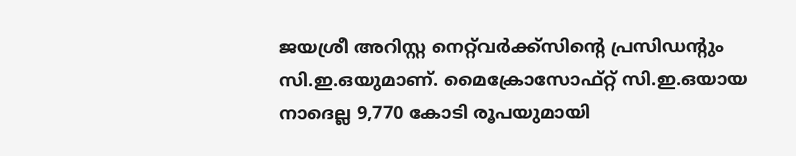ജയശ്രീ അറിസ്റ്റ നെറ്റ്‌വര്‍ക്ക്‌സിന്റെ പ്രസിഡന്റും സി.ഇ.ഒയുമാണ്. മൈക്രോസോഫ്റ്റ് സി.ഇ.ഒയായ നാദെല്ല 9,770 കോടി രൂപയുമായി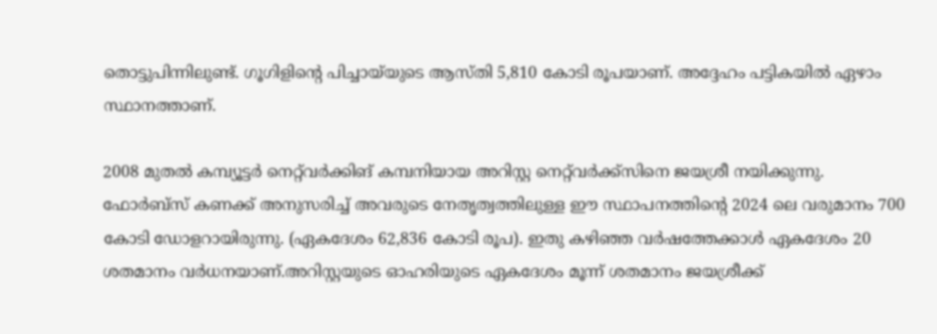തൊട്ടുപിന്നിലുണ്ട്. ഗൂഗിളിന്റെ പിച്ചായ്‌യുടെ ആസ്തി 5,810 കോടി രൂപയാണ്. അദ്ദേഹം പട്ടികയില്‍ ഏഴാം സ്ഥാനത്താണ്.

2008 മുതല്‍ കമ്പ്യൂട്ടര്‍ നെറ്റ്‌വര്‍ക്കിങ് കമ്പനിയായ അറിസ്റ്റ നെറ്റ്‌വര്‍ക്ക്‌സിനെ ജയശ്രീ നയിക്കുന്നു. ഫോര്‍ബ്‌സ് കണക്ക് അനുസരിച്ച് അവരുടെ നേതൃത്വത്തിലുള്ള ഈ സ്ഥാപനത്തിന്റെ 2024 ലെ വരുമാനം 700 കോടി ഡോളറായിരുന്നു. (ഏകദേശം 62,836 കോടി രൂപ). ഇതു കഴിഞ്ഞ വര്‍ഷത്തേക്കാള്‍ ഏകദേശം 20 ശതമാനം വര്‍ധനയാണ്.അറിസ്റ്റയുടെ ഓഹരിയുടെ ഏകദേശം മൂന്ന് ശതമാനം ജയശ്രീക്ക്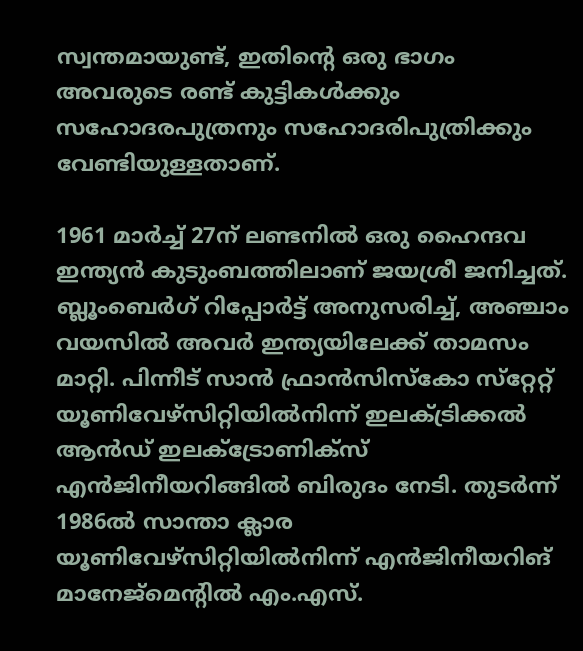സ്വന്തമായുണ്ട്, ഇതിന്റെ ഒരു ഭാഗം അവരുടെ രണ്ട് കുട്ടികള്‍ക്കും സഹോദരപുത്രനും സഹോദരിപുത്രിക്കും വേണ്ടിയുള്ളതാണ്.

1961 മാര്‍ച്ച് 27ന് ലണ്ടനില്‍ ഒരു ഹൈന്ദവ ഇന്ത്യന്‍ കുടുംബത്തിലാണ് ജയശ്രീ ജനിച്ചത്. ബ്ലൂംബെര്‍ഗ് റിപ്പോര്‍ട്ട് അനുസരിച്ച്, അഞ്ചാം വയസില്‍ അവര്‍ ഇന്ത്യയിലേക്ക് താമസം മാറ്റി. പിന്നീട് സാന്‍ ഫ്രാന്‍സിസ്‌കോ സ്‌റ്റേറ്റ് യൂണിവേഴ്‌സിറ്റിയില്‍നിന്ന് ഇലക്ട്രിക്കല്‍ ആന്‍ഡ് ഇലക്‌ട്രോണിക്‌സ് എന്‍ജിനീയറിങ്ങില്‍ ബിരുദം നേടി. തുടര്‍ന്ന് 1986ല്‍ സാന്താ ക്ലാര യൂണിവേഴ്‌സിറ്റിയില്‍നിന്ന് എന്‍ജിനീയറിങ് മാനേജ്‌മെന്റില്‍ എം.എസ്.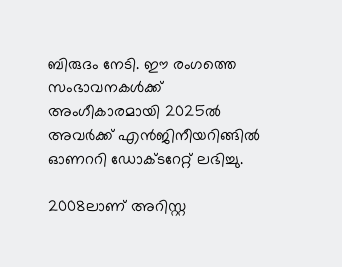ബിരുദം നേടി. ഈ രംഗത്തെ സംഭാവനകള്‍ക്ക് അംഗീകാരമായി 2025ല്‍ അവര്‍ക്ക് എന്‍ജിനീയറിങ്ങില്‍ ഓണററി ഡോക്ടറേറ്റ് ലഭിച്ചു.

2008ലാണ് അറിസ്റ്റ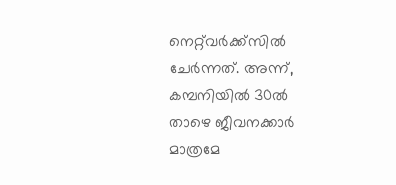നെറ്റ്‌വര്‍ക്ക്‌സില്‍ ചേര്‍ന്നത്. അന്ന്, കമ്പനിയില്‍ 30ല്‍ താഴെ ജീവനക്കാര്‍ മാത്രമേ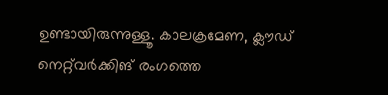ഉണ്ടായിരുന്നുള്ളൂ. കാലക്രമേണ, ക്ലൗഡ് നെറ്റ്‌വര്‍ക്കിങ് രംഗത്തെ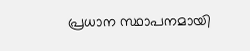പ്രധാന സ്ഥാപനമായി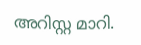അറിസ്റ്റ മാറി.